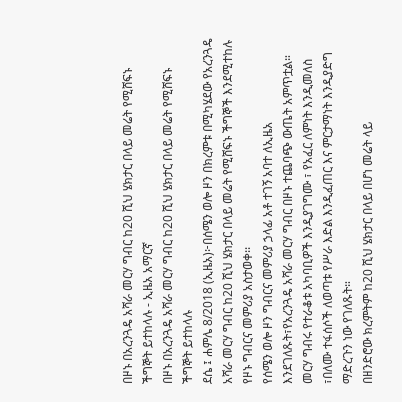በዞኑ በአረንጓዴ አሻራ መርሃ ግብር ከ20 ሺህ ሄክታር በላይ መሬት የሚሸፍኑ ችግኞት ይተከላሉ - ኢዜአ አማርኛ
በዞኑ በአረንጓዴ አሻራ መርሃ ግብር ከ20 ሺህ ሄክታር በላይ መሬት የሚሸፍኑ ችግኞት ይተከላሉ
ደሴ ፤ ሐምሌ 8/2018 (ኢዜአ)፦በሰሜን ወሎ ዞን በክረምቱ በሚካሄደው የአረንጓዴ አሻራ መርሃ ግብር ከ20 ሺህ ሄክታር በላይ መሬት የሚሸፍኑ ችግኞች እንደሚተከሉ የዞኑ ግብርና መምሪያ አስታወቀ፡፡
የሰሜን ወሎ ዞን ግብርና መምሪያ ኃላፊ አቶ ተገኝ አባተ ለኢዜአ እንደገለጹት፣የአረንጓዴ አሻራ መርሃ ግብር በዞኑ ተጨባጭ ውጤት አምጥቷል።
መርሃ ግብሩ የተራቆቱ አካባቢዎች እንዲያገግሙ ፣ የአፈር ለምነት እንዲመለስ ፣በለሙ ተፋሰሶች ለወጣቱ የሥራ እድል እንዲፈጠር እና ምርታማነት እንዲያድግ ማድረጉን ነው የገለጹት።
በዘንድሮው ክረምትም ከ20 ሺህ ሄክታር በላይ በሆነ መሬት ላይ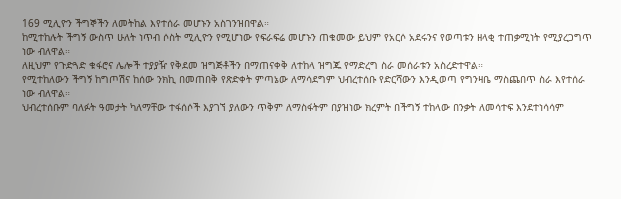169 ሚሊዮን ችግኞችን ለመትከል እየተሰራ መሆኑን አስገንዝበዋል።
ከሚተከሉት ችግኝ ውስጥ ሁለት ነጥብ ሶስት ሚሊዮን የሚሆነው የፍራፍሬ መሆኑን ጠቁመው ይህም የአርሶ አደሩንና የወጣቱን ዘላቂ ተጠቃሚነት የሚያረጋግጥ ነው ብለዋል።
ለዚህም የጉድጓድ ቁፋሮና ሌሎች ተያያዥ የቅደመ ዝግጅቶችን በማጠናቀቅ ለተከላ ዝግጁ የማድረግ ስራ መሰራቱን አስረድተዋል።
የሚተከለውን ችግኝ ከግጦሽና ከሰው ንክኪ በመጠበቅ የጽድቀት ምጣኔው ለማሳደግም ህብረተሰቡ የድርሻውን እንዲወጣ የግንዛቤ ማስጨበጥ ስራ እየተሰራ ነው ብለዋል።
ህብረተሰቡም ባለፉት ዓመታት ካለማቸው ተፋሰሶች እያገኘ ያለውን ጥቅም ለማስፋትም በያዝነው ክረምት በችግኝ ተከላው በንቃት ለመሳተፍ እንደተነሳሳም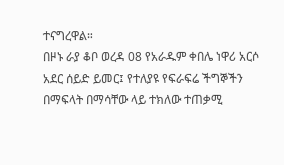ተናግረዋል።
በዞኑ ራያ ቆቦ ወረዳ 08 የአራዱም ቀበሌ ነዋሪ አርሶ አደር ሰይድ ይመር፤ የተለያዩ የፍራፍሬ ችግኞችን በማፍላት በማሳቸው ላይ ተክለው ተጠቃሚ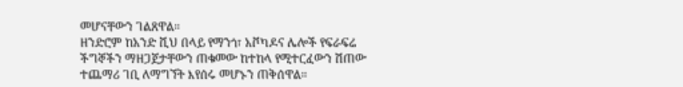መሆናቸውን ገልጸዋል።
ዘንድሮም ከአንድ ሺህ በላይ የማንጎ፣ አቮካዶና ሌሎች የፍራፍሬ ችግኞችን ማዘጋጀታቸውን ጠቁመው ከተከላ የሚተርፈውን ሽጠው ተጨማሪ ገቢ ለማግኘት እየሰሩ መሆኑን ጠቅሰዋል።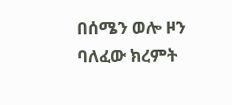በሰሜን ወሎ ዞን ባለፈው ክረምት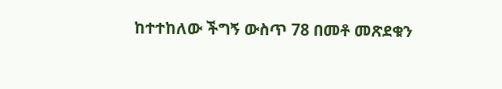ከተተከለው ችግኝ ውስጥ 78 በመቶ መጽደቁን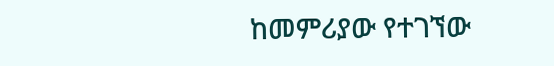ከመምሪያው የተገኘው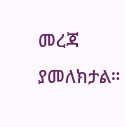መረጃ ያመለክታል።